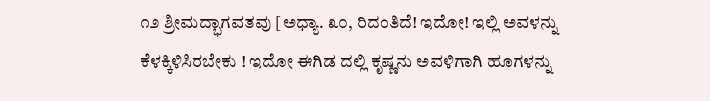೧೨ ಶ್ರೀಮದ್ಭಾಗವತವು [ಅಧ್ಯಾ. ೩೦, ರಿದಂತಿದೆ! ಇದೋ! ಇಲ್ಲಿ ಅವಳನ್ನು ಕೆಳಕ್ಕಿಳಿಸಿರಬೇಕು ! ಇದೋ ಈಗಿಡ ದಲ್ಲಿ ಕೃಷ್ಣನು ಅವಳಿಗಾಗಿ ಹೂಗಳನ್ನು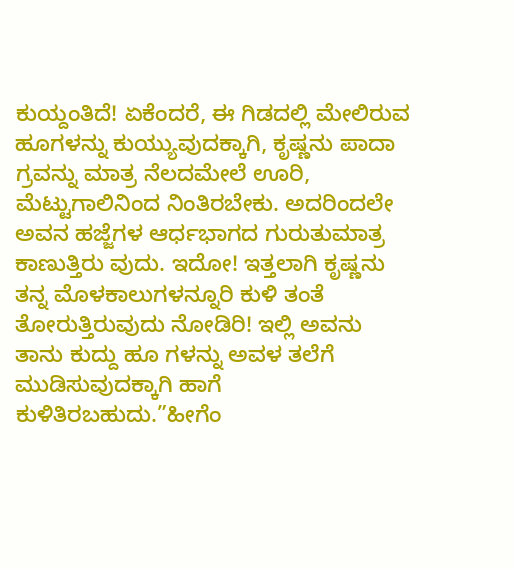ಕುಯ್ದಂತಿದೆ! ಏಕೆಂದರೆ, ಈ ಗಿಡದಲ್ಲಿ ಮೇಲಿರುವ ಹೂಗಳನ್ನು ಕುಯ್ಯುವುದಕ್ಕಾಗಿ, ಕೃಷ್ಣನು ಪಾದಾ ಗ್ರವನ್ನು ಮಾತ್ರ ನೆಲದಮೇಲೆ ಊರಿ, ಮೆಟ್ಟುಗಾಲಿನಿಂದ ನಿಂತಿರಬೇಕು. ಅದರಿಂದಲೇ ಅವನ ಹಜ್ಜೆಗಳ ಆರ್ಧಭಾಗದ ಗುರುತುಮಾತ್ರ ಕಾಣುತ್ತಿರು ವುದು. ಇದೋ! ಇತ್ತಲಾಗಿ ಕೃಷ್ಣನು ತನ್ನ ಮೊಳಕಾಲುಗಳನ್ನೂರಿ ಕುಳಿ ತಂತೆ ತೋರುತ್ತಿರುವುದು ನೋಡಿರಿ! ಇಲ್ಲಿ ಅವನು ತಾನು ಕುದ್ದು ಹೂ ಗಳನ್ನು ಅವಳ ತಲೆಗೆ ಮುಡಿಸುವುದಕ್ಕಾಗಿ ಹಾಗೆ ಕುಳಿತಿರಬಹುದು.”ಹೀಗೆಂ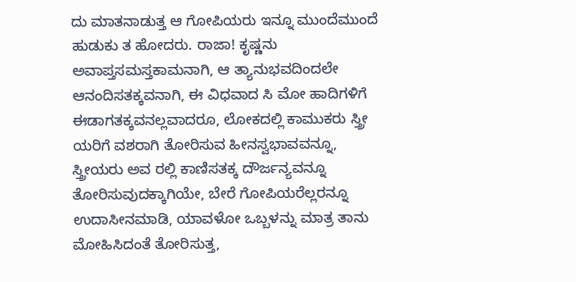ದು ಮಾತನಾಡುತ್ತ ಆ ಗೋಪಿಯರು ಇನ್ನೂ ಮುಂದೆಮುಂದೆ ಹುಡುಕು ತ ಹೋದರು. ರಾಜಾ! ಕೃಷ್ಣನು ಅವಾಪ್ತಸಮಸ್ತಕಾಮನಾಗಿ, ಆ ತ್ಯಾನುಭವದಿಂದಲೇ ಆನಂದಿಸತಕ್ಕವನಾಗಿ, ಈ ವಿಧವಾದ ಸಿ ಮೋ ಹಾದಿಗಳಿಗೆ ಈಡಾಗತಕ್ಕವನಲ್ಲವಾದರೂ, ಲೋಕದಲ್ಲಿ ಕಾಮುಕರು ಸ್ತ್ರೀ ಯರಿಗೆ ವಶರಾಗಿ ತೋರಿಸುವ ಹೀನಸ್ವಭಾವವನ್ನೂ, ಸ್ತ್ರೀಯರು ಅವ ರಲ್ಲಿ ಕಾಣಿಸತಕ್ಕ ದೌರ್ಜನ್ಯವನ್ನೂ ತೋರಿಸುವುದಕ್ಕಾಗಿಯೇ, ಬೇರೆ ಗೋಪಿಯರೆಲ್ಲರನ್ನೂ ಉದಾಸೀನಮಾಡಿ, ಯಾವಳೋ ಒಬ್ಬಳನ್ನು ಮಾತ್ರ ತಾನು ಮೋಹಿಸಿದಂತೆ ತೋರಿಸುತ್ತ,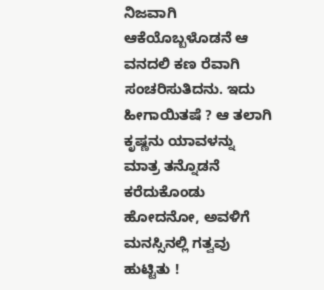ನಿಜವಾಗಿ ಆಕೆಯೊಬ್ಬಳೊಡನೆ ಆ ವನದಲಿ ಕಣ ರೆವಾಗಿ ಸಂಚರಿಸುತಿದನು. ಇದು ಹೀಗಾಯಿತಷೆ ? ಆ ತಲಾಗಿ ಕೃಷ್ಣನು ಯಾವಳನ್ನು ಮಾತ್ರ ತನ್ನೊಡನೆ ಕರೆದುಕೊಂಡು ಹೋದನೋ, ಅವಳಿಗೆ ಮನಸ್ಸಿನಲ್ಲಿ ಗತ್ವವು ಹುಟ್ಟಿತು !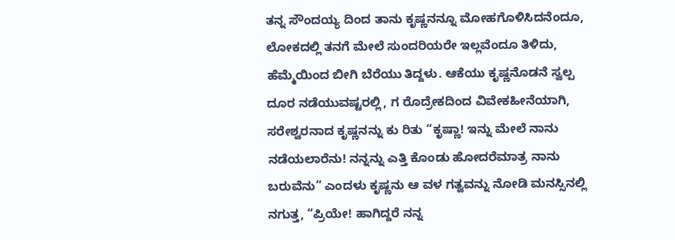ತನ್ನ ಸೌಂದಯ್ಯ ದಿಂದ ತಾನು ಕೃಷ್ಣನನ್ನೂ ಮೋಹಗೊಳಿಸಿದನೆಂದೂ, ಲೋಕದಲ್ಲಿ ತನಗೆ ಮೇಲೆ ಸುಂದರಿಯರೇ ಇಲ್ಲವೆಂದೂ ತಿಳಿದು, ಹೆಮ್ಮೆಯಿಂದ ಬೀಗಿ ಬೆರೆಯು ತಿದ್ದಳು. ಆಕೆಯು ಕೃಷ್ಣನೊಡನೆ ಸ್ವಲ್ಪ ದೂರ ನಡೆಯುವಷ್ಟರಲ್ಲಿ, ಗ ರೊದ್ರೇಕದಿಂದ ವಿವೇಕಹೀನೆಯಾಗಿ, ಸರೇಶ್ವರನಾದ ಕೃಷ್ಣನನ್ನು ಕು ರಿತು “ಕೃಷ್ಣಾ! ಇನ್ನು ಮೇಲೆ ನಾನು ನಡೆಯಲಾರೆನು! ನನ್ನನ್ನು ಎತ್ತಿ ಕೊಂಡು ಹೋದರೆಮಾತ್ರ ನಾನು ಬರುವೆನು” ಎಂದಳು ಕೃಷ್ಣನು ಆ ವಳ ಗತ್ವವನ್ನು ನೋಡಿ ಮನಸ್ಸಿನಲ್ಲಿ ನಗುತ್ತ, “ಪ್ರಿಯೇ! ಹಾಗಿದ್ದರೆ ನನ್ನ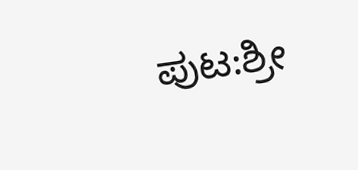ಪುಟ:ಶ್ರೀ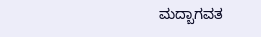ಮದ್ಬಾಗವತ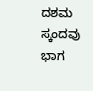ದಶಮ ಸ್ಕಂದವು ಭಾಗ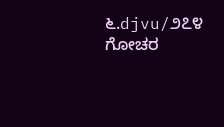೬.djvu/೨೭೪
ಗೋಚರ